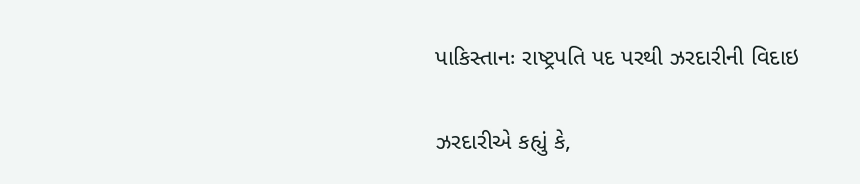પાકિસ્તાનઃ રાષ્ટ્રપતિ પદ પરથી ઝરદારીની વિદાઇ

ઝરદારીએ કહ્યું કે,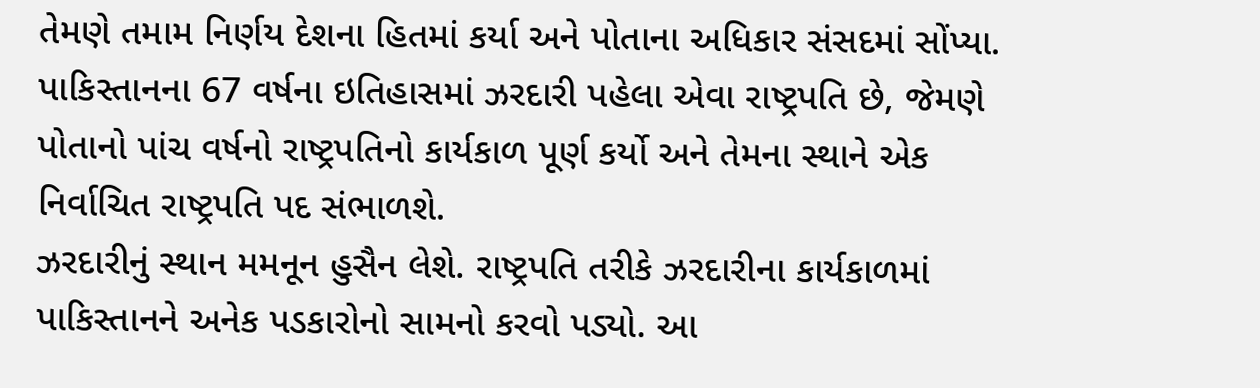તેમણે તમામ નિર્ણય દેશના હિતમાં કર્યા અને પોતાના અધિકાર સંસદમાં સોંપ્યા. પાકિસ્તાનના 67 વર્ષના ઇતિહાસમાં ઝરદારી પહેલા એવા રાષ્ટ્રપતિ છે, જેમણે પોતાનો પાંચ વર્ષનો રાષ્ટ્રપતિનો કાર્યકાળ પૂર્ણ કર્યો અને તેમના સ્થાને એક નિર્વાચિત રાષ્ટ્રપતિ પદ સંભાળશે.
ઝરદારીનું સ્થાન મમનૂન હુસૈન લેશે. રાષ્ટ્રપતિ તરીકે ઝરદારીના કાર્યકાળમાં પાકિસ્તાનને અનેક પડકારોનો સામનો કરવો પડ્યો. આ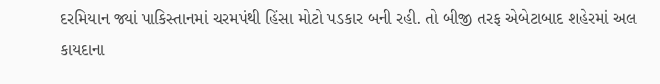દરમિયાન જ્યાં પાકિસ્તાનમાં ચરમપંથી હિંસા મોટો પડકાર બની રહી. તો બીજી તરફ એબેટાબાદ શહેરમાં અલ કાયદાના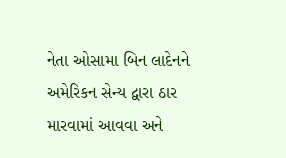નેતા ઓસામા બિન લાદેનને અમેરિકન સેન્ય દ્વારા ઠાર મારવામાં આવવા અને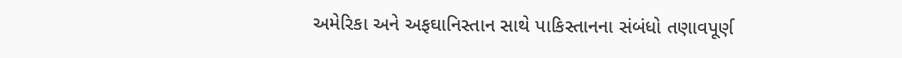અમેરિકા અને અફઘાનિસ્તાન સાથે પાકિસ્તાનના સંબંધો તણાવપૂર્ણ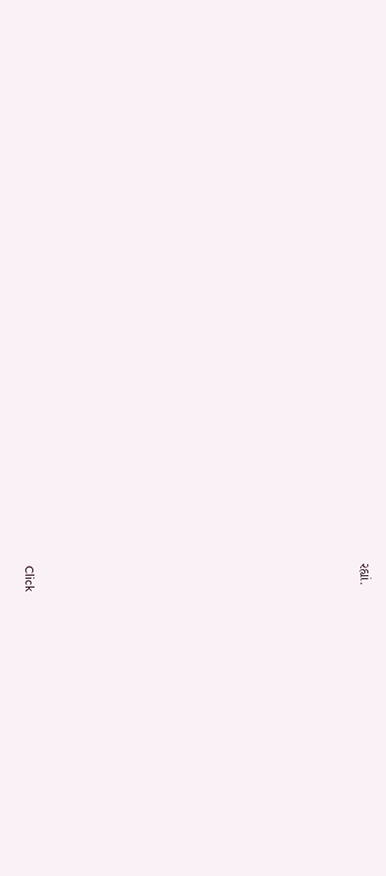રહ્યાં.












Click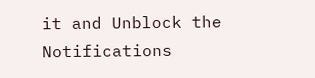it and Unblock the Notifications